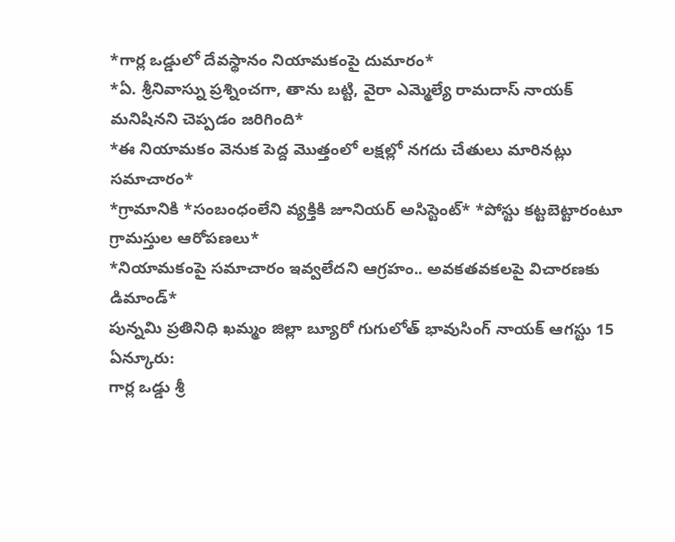*గార్ల ఒడ్డులో దేవస్థానం నియామకంపై దుమారం*
*ఏ. శ్రీనివాస్ను ప్రశ్నించగా, తాను బట్టి, వైరా ఎమ్మెల్యే రామదాస్ నాయక్ మనిషినని చెప్పడం జరిగింది*
*ఈ నియామకం వెనుక పెద్ద మొత్తంలో లక్షల్లో నగదు చేతులు మారినట్లు సమాచారం*
*గ్రామానికి *సంబంధంలేని వ్యక్తికి జూనియర్ అసిస్టెంట్* *పోస్టు కట్టబెట్టారంటూ గ్రామస్తుల ఆరోపణలు*
*నియామకంపై సమాచారం ఇవ్వలేదని ఆగ్రహం.. అవకతవకలపై విచారణకు డిమాండ్*
పున్నమి ప్రతినిధి ఖమ్మం జిల్లా బ్యూరో గుగులోత్ భావుసింగ్ నాయక్ ఆగస్టు 15
ఏన్కూరు:
గార్ల ఒడ్డు శ్రీ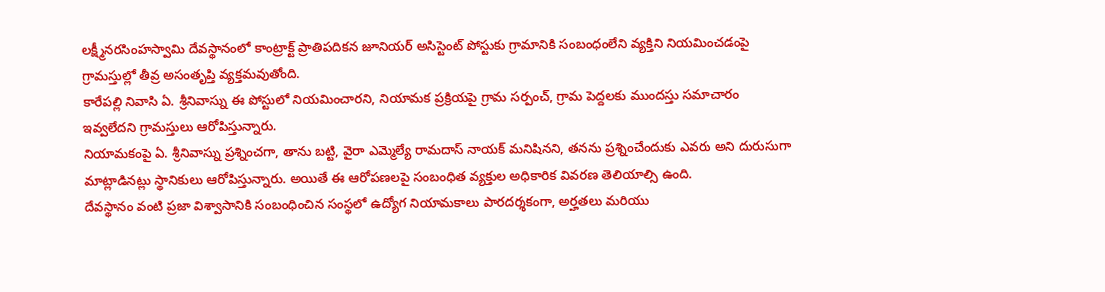లక్ష్మీనరసింహస్వామి దేవస్థానంలో కాంట్రాక్ట్ ప్రాతిపదికన జూనియర్ అసిస్టెంట్ పోస్టుకు గ్రామానికి సంబంధంలేని వ్యక్తిని నియమించడంపై గ్రామస్తుల్లో తీవ్ర అసంతృప్తి వ్యక్తమవుతోంది.
కారేపల్లి నివాసి ఏ. శ్రీనివాస్ను ఈ పోస్టులో నియమించారని, నియామక ప్రక్రియపై గ్రామ సర్పంచ్, గ్రామ పెద్దలకు ముందస్తు సమాచారం ఇవ్వలేదని గ్రామస్తులు ఆరోపిస్తున్నారు.
నియామకంపై ఏ. శ్రీనివాస్ను ప్రశ్నించగా, తాను బట్టి, వైరా ఎమ్మెల్యే రామదాస్ నాయక్ మనిషినని, తనను ప్రశ్నించేందుకు ఎవరు అని దురుసుగా మాట్లాడినట్లు స్థానికులు ఆరోపిస్తున్నారు. అయితే ఈ ఆరోపణలపై సంబంధిత వ్యక్తుల అధికారిక వివరణ తెలియాల్సి ఉంది.
దేవస్థానం వంటి ప్రజా విశ్వాసానికి సంబంధించిన సంస్థలో ఉద్యోగ నియామకాలు పారదర్శకంగా, అర్హతలు మరియు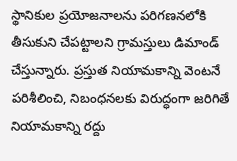స్థానికుల ప్రయోజనాలను పరిగణనలోకి తీసుకుని చేపట్టాలని గ్రామస్తులు డిమాండ్ చేస్తున్నారు. ప్రస్తుత నియామకాన్ని వెంటనే పరిశీలించి, నిబంధనలకు విరుద్ధంగా జరిగితే నియామకాన్ని రద్దు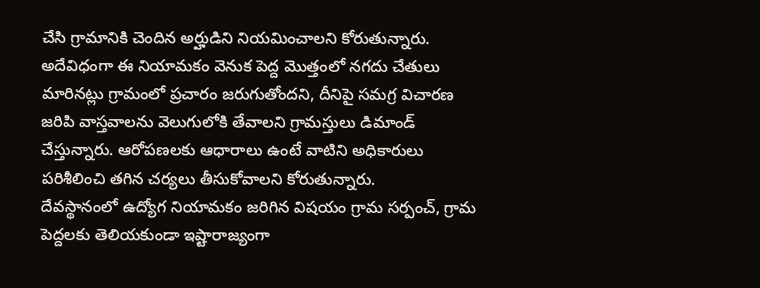చేసి గ్రామానికి చెందిన అర్హుడిని నియమించాలని కోరుతున్నారు.
అదేవిధంగా ఈ నియామకం వెనుక పెద్ద మొత్తంలో నగదు చేతులు మారినట్లు గ్రామంలో ప్రచారం జరుగుతోందని, దీనిపై సమగ్ర విచారణ జరిపి వాస్తవాలను వెలుగులోకి తేవాలని గ్రామస్తులు డిమాండ్ చేస్తున్నారు. ఆరోపణలకు ఆధారాలు ఉంటే వాటిని అధికారులు పరిశీలించి తగిన చర్యలు తీసుకోవాలని కోరుతున్నారు.
దేవస్థానంలో ఉద్యోగ నియామకం జరిగిన విషయం గ్రామ సర్పంచ్, గ్రామ పెద్దలకు తెలియకుండా ఇష్టారాజ్యంగా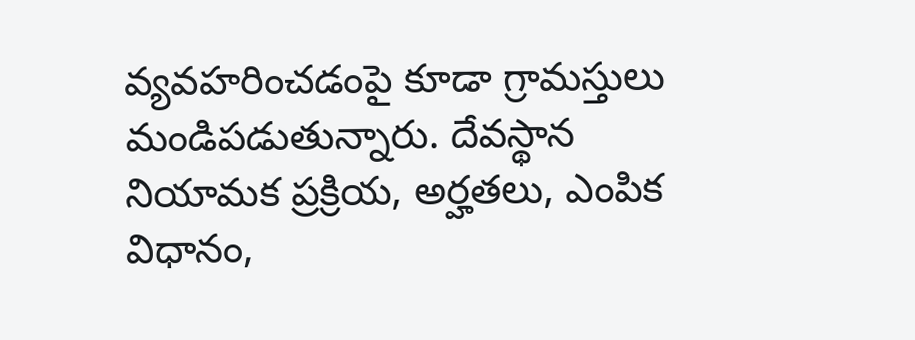వ్యవహరించడంపై కూడా గ్రామస్తులు మండిపడుతున్నారు. దేవస్థాన నియామక ప్రక్రియ, అర్హతలు, ఎంపిక విధానం,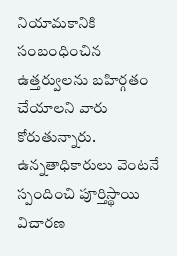నియామకానికి సంబంధించిన ఉత్తర్వులను బహిర్గతం చేయాలని వారు కోరుతున్నారు. ఉన్నతాధికారులు వెంటనే స్పందించి పూర్తిస్థాయి విచారణ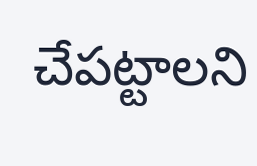చేపట్టాలని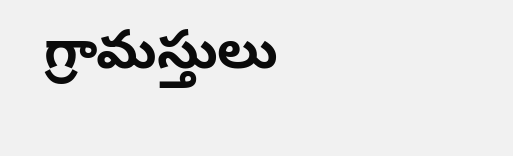గ్రామస్తులు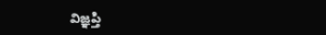విజ్ఞప్తి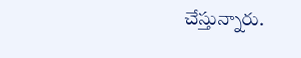చేస్తున్నారు.